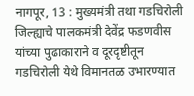नागपूर, 13 : मुख्यमंत्री तथा गडचिरोली जिल्ह्याचे पालकमंत्री देवेंद्र फडणवीस यांच्या पुढाकाराने व दूरदृष्टीतून गडचिरोली येथे विमानतळ उभारण्यात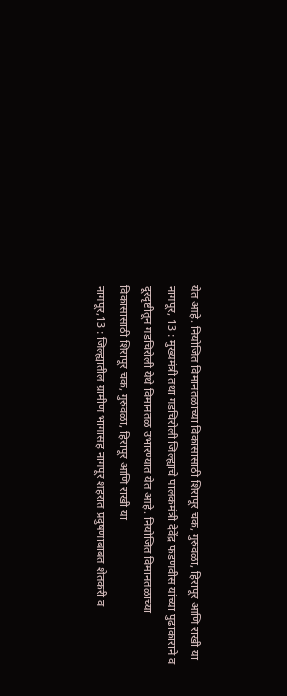येत आहे. नियोजित विमानतळाच्या विकासासाठी शिरापूर चक, गुरुवळा, हिरापूर आणि राखी या
नागपूर, 13 : मुख्यमंत्री तथा गडचिरोली जिल्ह्याचे पालकमंत्री देवेंद्र फडणवीस यांच्या पुढाकाराने व दूरदृष्टीतून गडचिरोली येथे विमानतळ उभारण्यात येत आहे. नियोजित विमानतळाच्या विकासासाठी शिरापूर चक, गुरुवळा, हिरापूर आणि राखी या
नागपूर,13 : जिल्ह्यातील ग्रामीण भागासह नागपूर शहरात प्रदुषणाबाबत शेतकरी व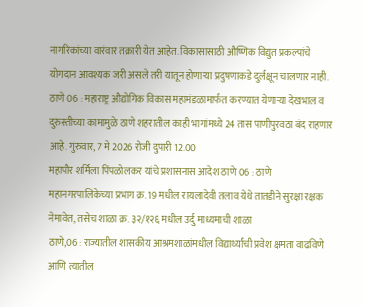नागरिकांच्या वारंवार तक्रारी येत आहेत. विकासासाठी औष्णिक विद्युत प्रकल्पांचे योगदान आवश्यक जरी असले तरी यातून होणाऱ्या प्रदुषणाकडे दुर्लक्षून चालणार नाही.
ठाणे 06 : महाराष्ट्र औद्योगिक विकास महामंडळामार्फत करण्यात येणाऱ्या देखभाल व दुरुस्तीच्या कामामुळे ठाणे शहरातील काही भागांमध्ये 24 तास पाणीपुरवठा बंद राहणार आहे. गुरुवार, 7 मे 2026 रोजी दुपारी 12.00
महापौर शर्मिला पिंपळोलकर यांचे प्रशासनास आदेश ठाणे 06 : ठाणे महानगरपालिकेच्या प्रभाग क्र. 19 मधील रायलादेवी तलाव येथे तातडीने सुरक्षा रक्षक नेमावेत, तसेच शाळा क्र. ३२/१२६ मधील उर्दु माध्यमाची शाळा
ठाणे,06 : राज्यातील शासकीय आश्रमशाळांमधील विद्यार्थ्यांची प्रवेश क्षमता वाढविणे आणि त्यातील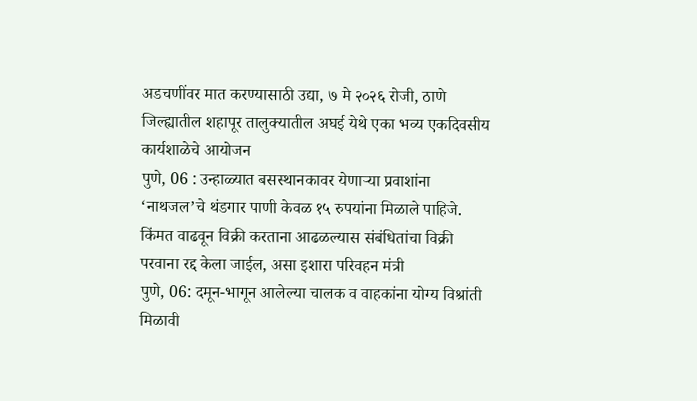अडचणींवर मात करण्यासाठी उद्या, ७ मे २०२६ रोजी, ठाणे जिल्ह्यातील शहापूर तालुक्यातील अघई येथे एका भव्य एकदिवसीय कार्यशाळेचे आयोजन
पुणे, 06 : उन्हाळ्यात बसस्थानकावर येणाऱ्या प्रवाशांना ‘नाथजल’चे थंडगार पाणी केवळ १५ रुपयांना मिळाले पाहिजे. किंमत वाढवून विक्री करताना आढळल्यास संबंधितांचा विक्री परवाना रद्द केला जाईल, असा इशारा परिवहन मंत्री
पुणे, 06: दमून-भागून आलेल्या चालक व वाहकांना योग्य विश्रांती मिळावी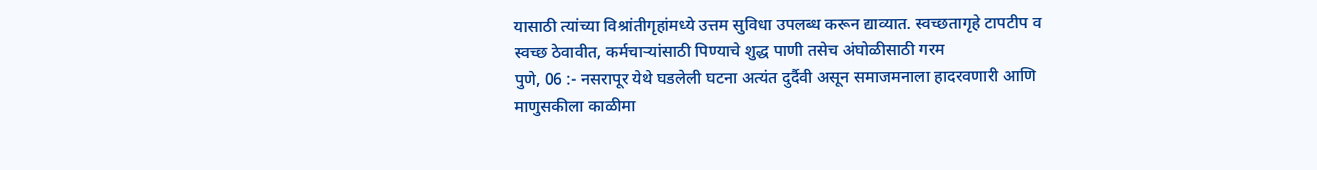यासाठी त्यांच्या विश्रांतीगृहांमध्ये उत्तम सुविधा उपलब्ध करून द्याव्यात. स्वच्छतागृहे टापटीप व स्वच्छ ठेवावीत, कर्मचाऱ्यांसाठी पिण्याचे शुद्ध पाणी तसेच अंघोळीसाठी गरम
पुणे, 06 :- नसरापूर येथे घडलेली घटना अत्यंत दुर्दैवी असून समाजमनाला हादरवणारी आणि माणुसकीला काळीमा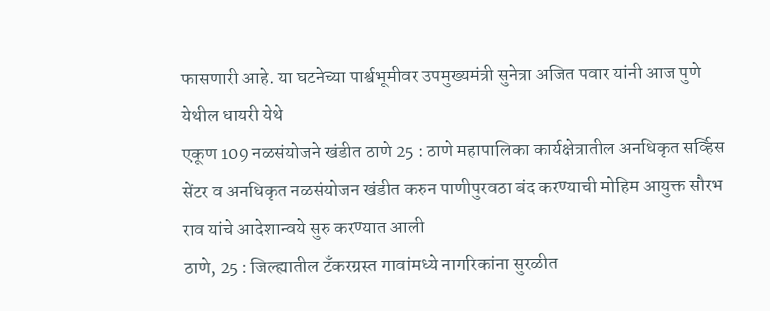फासणारी आहे. या घटनेच्या पार्श्वभूमीवर उपमुख्यमंत्री सुनेत्रा अजित पवार यांनी आज पुणे येथील धायरी येथे
एकूण 109 नळसंयोजने खंडीत ठाणे 25 : ठाणे महापालिका कार्यक्षेत्रातील अनधिकृत सर्व्हिस सेंटर व अनधिकृत नळसंयोजन खंडीत करुन पाणीपुरवठा बंद करण्याची मोहिम आयुक्त सौरभ राव यांचे आदेशान्वये सुरु करण्यात आली
ठाणे, 25 : जिल्ह्यातील टँकरग्रस्त गावांमध्ये नागरिकांना सुरळीत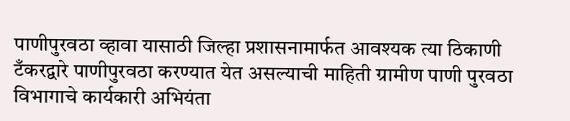पाणीपुरवठा व्हावा यासाठी जिल्हा प्रशासनामार्फत आवश्यक त्या ठिकाणी टँकरद्वारे पाणीपुरवठा करण्यात येत असल्याची माहिती ग्रामीण पाणी पुरवठा विभागाचे कार्यकारी अभियंता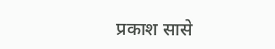प्रकाश सासे